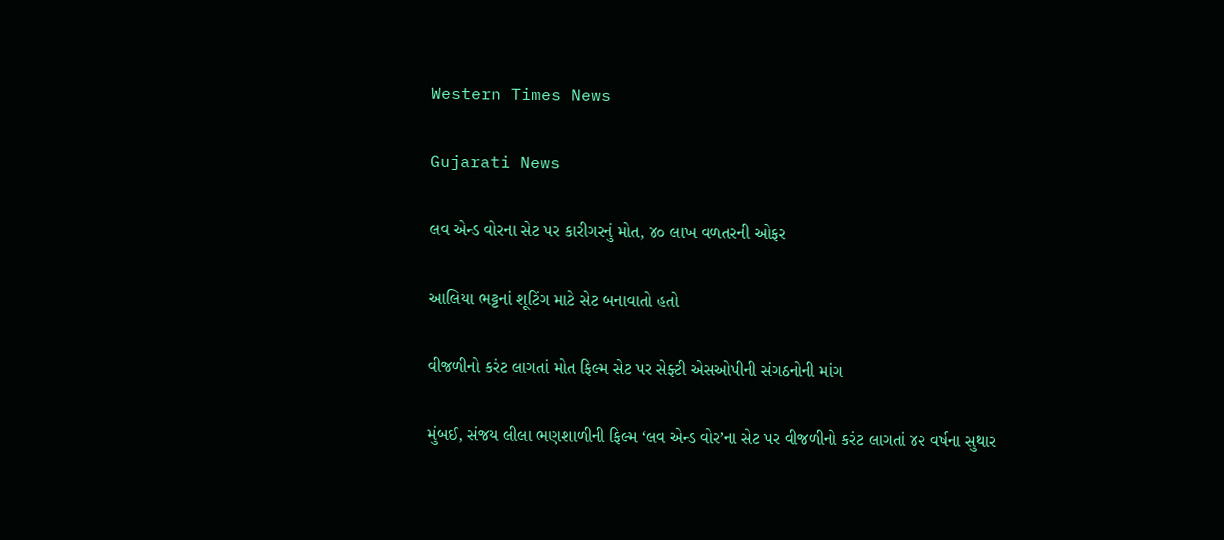Western Times News

Gujarati News

લવ એન્ડ વોરના સેટ પર કારીગરનું મોત, ૪૦ લાખ વળતરની ઓફર

આલિયા ભટ્ટનાં શૂટિંગ માટે સેટ બનાવાતો હતો

વીજળીનો કરંટ લાગતાં મોત ફિલ્મ સેટ પર સેફ્ટી એસઓપીની સંગઠનોની માંગ

મુંબઈ, સંજય લીલા ભણશાળીની ફિલ્મ ‘લવ એન્ડ વોર’ના સેટ પર વીજળીનો કરંટ લાગતાં ૪૨ વર્ષના સુથાર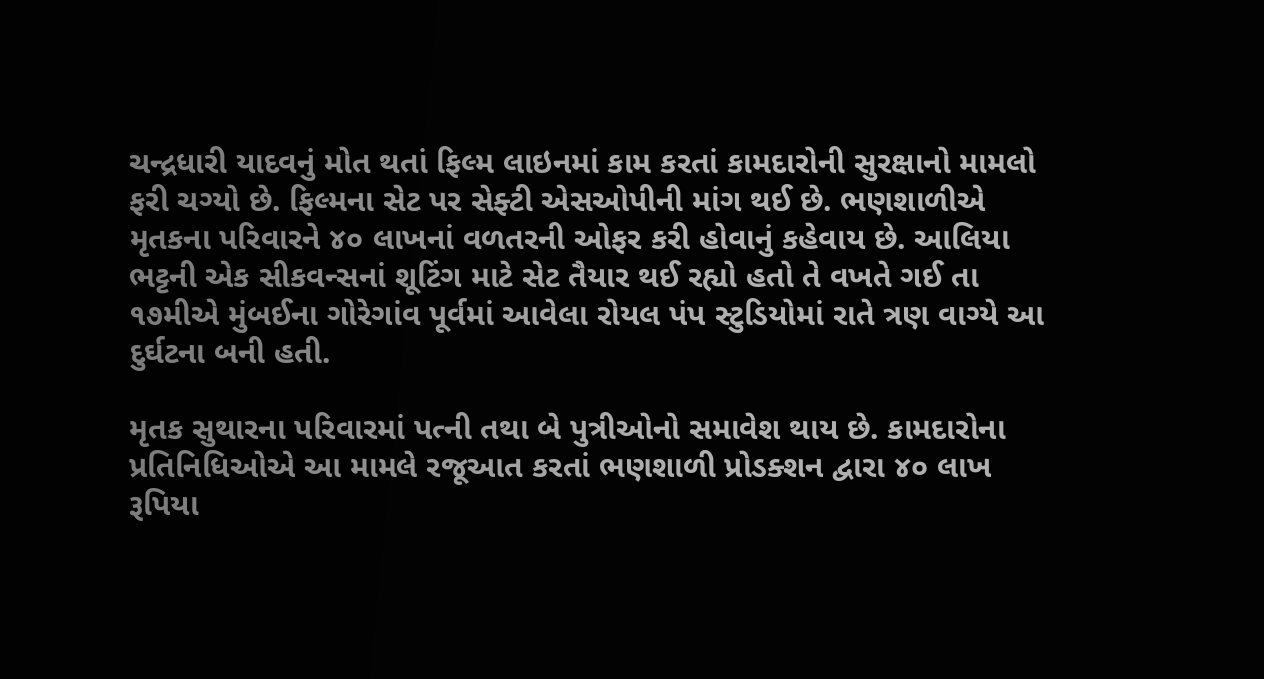ચન્દ્રધારી યાદવનું મોત થતાં ફિલ્મ લાઇનમાં કામ કરતાં કામદારોની સુરક્ષાનો મામલો ફરી ચગ્યો છે. ફિલ્મના સેટ પર સેફ્ટી એસઓપીની માંગ થઈ છે. ભણશાળીએ મૃતકના પરિવારને ૪૦ લાખનાં વળતરની ઓફર કરી હોવાનું કહેવાય છે. આલિયા ભટ્ટની એક સીકવન્સનાં શૂટિંગ માટે સેટ તૈયાર થઈ રહ્યો હતો તે વખતે ગઈ તા ૧૭મીએ મુંબઈના ગોરેગાંવ પૂર્વમાં આવેલા રોયલ પંપ સ્ટુડિયોમાં રાતે ત્રણ વાગ્યે આ દુર્ઘટના બની હતી.

મૃતક સુથારના પરિવારમાં પત્ની તથા બે પુત્રીઓનો સમાવેશ થાય છે. કામદારોના પ્રતિનિધિઓએ આ મામલે રજૂઆત કરતાં ભણશાળી પ્રોડક્શન દ્વારા ૪૦ લાખ રૂપિયા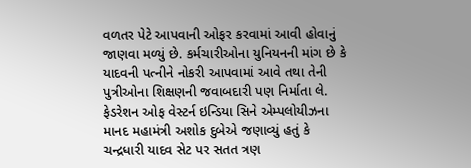વળતર પેટે આપવાની ઓફર કરવામાં આવી હોવાનું જાણવા મળ્યું છે. કર્મચારીઓના યુનિયનની માંગ છે કે યાદવની પત્નીને નોકરી આપવામાં આવે તથા તેની પુત્રીઓના શિક્ષણની જવાબદારી પણ નિર્માતા લે. ફેડરેશન ઓફ વેસ્ટર્ન ઇન્ડિયા સિને એમ્પલોયીઝના માનદ મહામંત્રી અશોક દુબેએ જણાવ્યું હતું કે ચન્દ્રધારી યાદવ સેટ પર સતત ત્રણ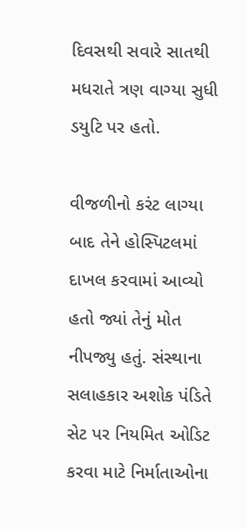દિવસથી સવારે સાતથી મધરાતે ત્રણ વાગ્યા સુધી ડયુટિ પર હતો.

વીજળીનો કરંટ લાગ્યા બાદ તેને હોસ્પિટલમાં દાખલ કરવામાં આવ્યો હતો જ્યાં તેનું મોત નીપજ્યુ હતું. સંસ્થાના સલાહકાર અશોક પંડિતે સેટ પર નિયમિત ઓડિટ કરવા માટે નિર્માતાઓના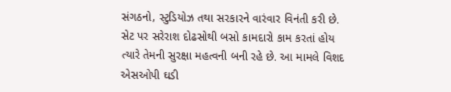સંગઠનો, સ્ટુડિયોઝ તથા સરકારને વારંવાર વિનંતી કરી છે. સેટ પર સરેરાશ દોઢસોથી બસો કામદારો કામ કરતાં હોય ત્યારે તેમની સુરક્ષા મહત્વની બની રહે છે. આ મામલે વિશદ એસઓપી ઘડી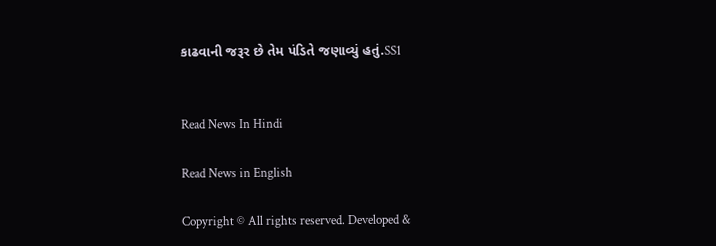કાઢવાની જરૂર છે તેમ પંડિતે જણાવ્યું હતું.SS1


Read News In Hindi

Read News in English

Copyright © All rights reserved. Developed &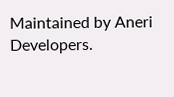Maintained by Aneri Developers.